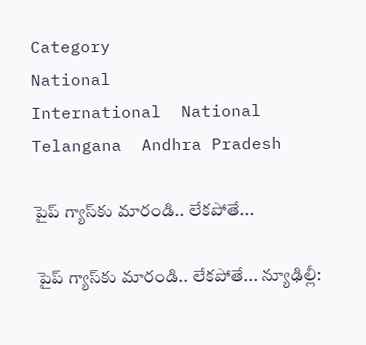Category
National
International  National  Telangana  Andhra Pradesh

పైప్‌ గ్యాస్‌కు మారండి.. లేకపోతే...

 పైప్‌ గ్యాస్‌కు మారండి.. లేకపోతే... న్యూఢిల్లీ: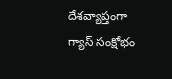దేశవ్యాప్తంగా గ్యాస్‌ సంక్షోభం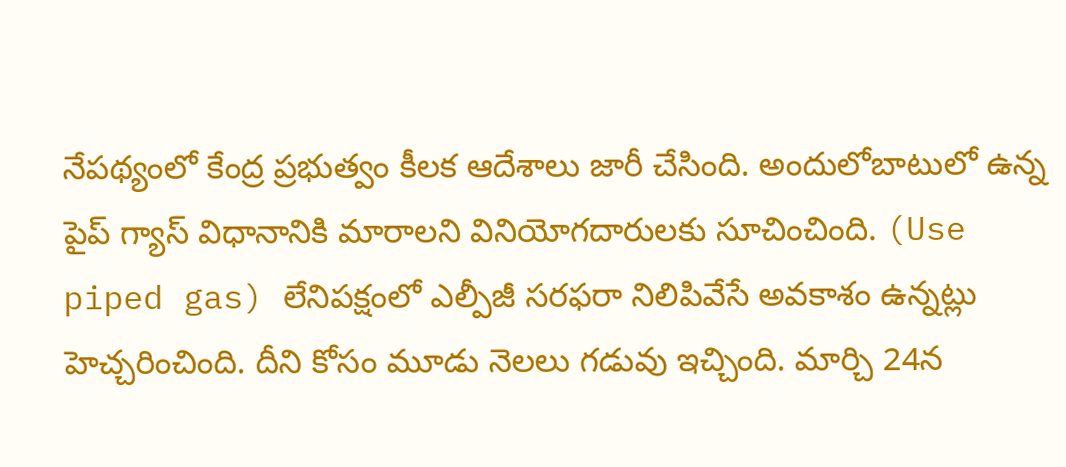నేపథ్యంలో కేంద్ర ప్రభుత్వం కీలక ఆదేశాలు జారీ చేసింది. అందులోబాటులో ఉన్న పైప్‌ గ్యాస్‌ విధానానికి మారాలని వినియోగదారులకు సూచించింది. (Use piped gas) లేనిపక్షంలో ఎల్పీజీ సరఫరా నిలిపివేసే అవకాశం ఉన్నట్లు హెచ్చరించింది. దీని కోసం మూడు నెలలు గడువు ఇచ్చింది. మార్చి 24న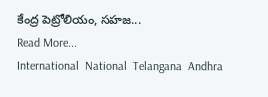కేంద్ర పెట్రోలియం, సహజ...
Read More...
International  National  Telangana  Andhra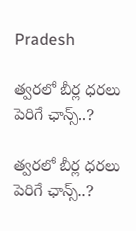Pradesh

త్వరలో బీర్ల ధరలు పెరిగే ఛాన్స్..?

త్వరలో బీర్ల ధరలు పెరిగే ఛాన్స్..?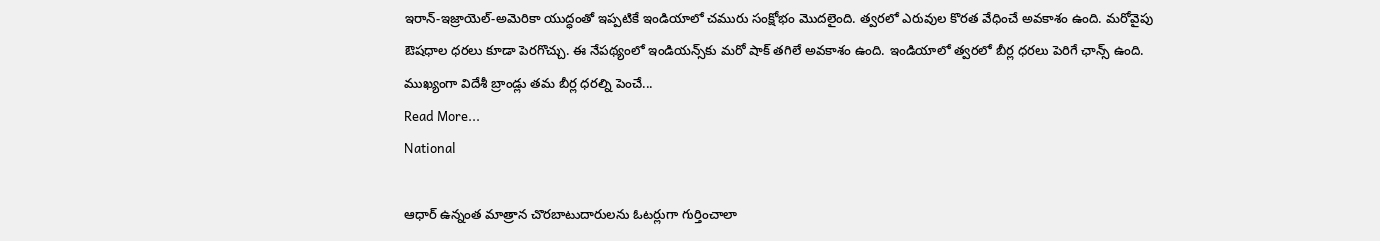ఇరాన్-ఇజ్రాయెల్-అమెరికా యుద్ధంతో ఇప్పటికే ఇండియాలో చమురు సంక్షోభం మొదలైంది. త్వరలో ఎరువుల కొరత వేధించే అవకాశం ఉంది. మరోవైపు ఔషధాల ధరలు కూడా పెరగొచ్చు. ఈ నేపథ్యంలో ఇండియన్స్‌కు మరో షాక్ తగిలే అవకాశం ఉంది. ఇండియాలో త్వరలో బీర్ల ధరలు పెరిగే ఛాన్స్ ఉంది. ముఖ్యంగా విదేశీ బ్రాండ్లు తమ బీర్ల ధరల్ని పెంచే...
Read More...
National

ఆధార్‌ ఉన్నంత మాత్రాన చొరబాటుదారులను ఓటర్లుగా గుర్తించాలా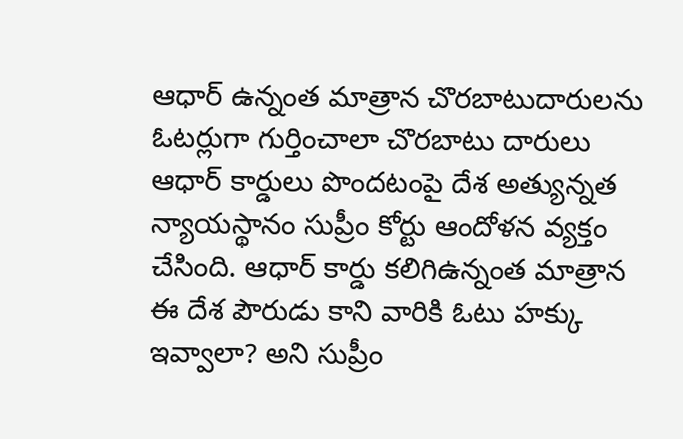ఆధార్‌ ఉన్నంత మాత్రాన చొరబాటుదారులను ఓటర్లుగా గుర్తించాలా చొరబాటు దారులు ఆధార్‌ కార్డులు పొందటంపై దేశ అత్యున్నత న్యాయస్థానం సుప్రీం కోర్టు ఆందోళన వ్యక్తం చేసింది. ఆధార్‌ కార్డు కలిగిఉన్నంత మాత్రాన ఈ దేశ పౌరుడు కాని వారికి ఓటు హక్కు ఇవ్వాలా? అని సుప్రీం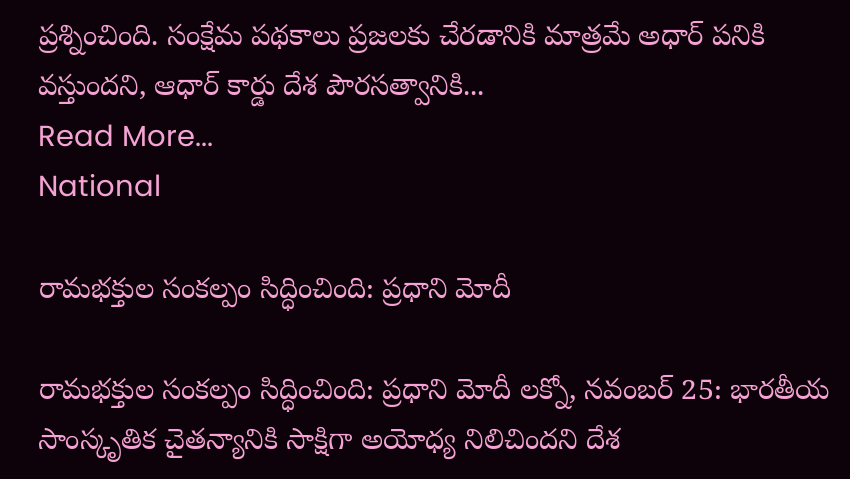ప్రశ్నించింది. సంక్షేమ పథకాలు ప్రజలకు చేరడానికి మాత్రమే అధార్‌ పనికి వస్తుందని, ఆధార్‌ కార్డు దేశ పౌరసత్వానికి...
Read More...
National

రామభక్తుల సంకల్పం సిద్ధించింది: ప్రధాని మోదీ

రామభక్తుల సంకల్పం సిద్ధించింది: ప్రధాని మోదీ లక్నో, నవంబర్ 25: భారతీయ సాంస్కృతిక చైతన్యానికి సాక్షిగా అయోధ్య నిలిచిందని దేశ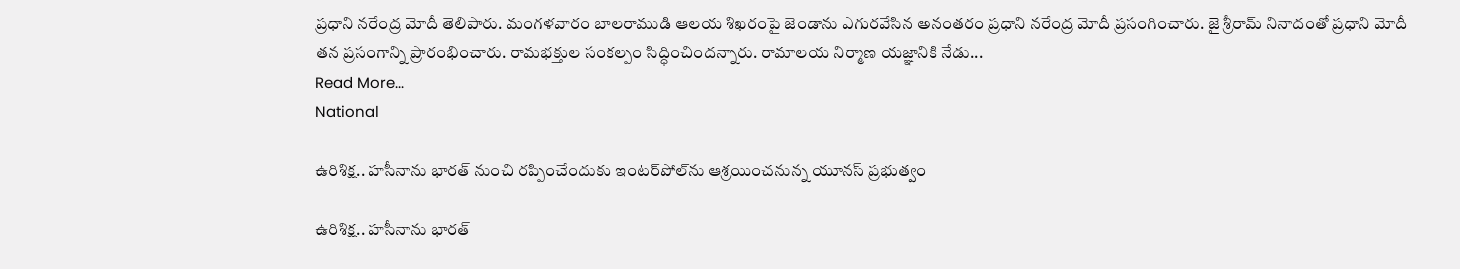ప్రధాని నరేంద్ర మోదీ తెలిపారు. మంగళవారం బాలరాముడి ఆలయ శిఖరంపై జెండాను ఎగురవేసిన అనంతరం ప్రధాని నరేంద్ర మోదీ ప్రసంగించారు. జై శ్రీరామ్ నినాదంతో ప్రధాని మోదీ తన ప్రసంగాన్ని ప్రారంభించారు. రామభక్తుల సంకల్పం సిద్ధించిందన్నారు. రామాలయ నిర్మాణ యజ్ఞానికి నేడు...
Read More...
National

ఉరిశిక్ష.. హసీనాను భారత్‌ నుంచి రప్పించేందుకు ఇంటర్‌పోల్‌ను ఆశ్రయించనున్న యూనస్‌ ప్రభుత్వం

ఉరిశిక్ష.. హసీనాను భారత్‌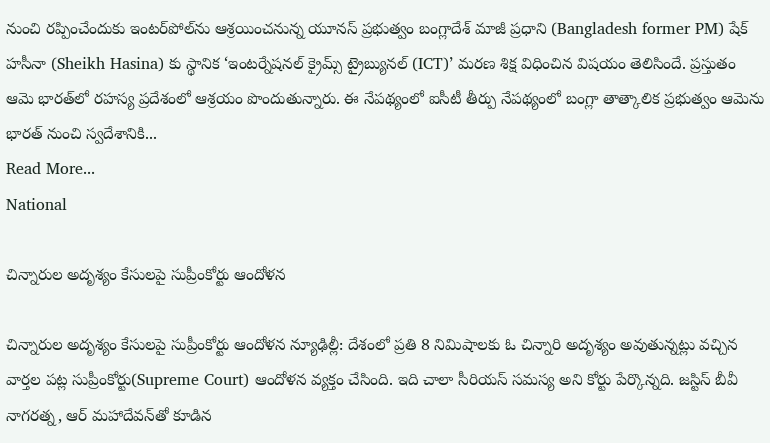నుంచి రప్పించేందుకు ఇంటర్‌పోల్‌ను ఆశ్రయించనున్న యూనస్‌ ప్రభుత్వం బంగ్లాదేశ్‌ మాజీ ప్రధాని (Bangladesh former PM) షేక్‌ హసీనా (Sheikh Hasina) కు స్థానిక ‘ఇంటర్నేషనల్‌ క్రైమ్స్‌ ట్రైబ్యునల్ (ICT)’ మరణ శిక్ష విధించిన విషయం తెలిసిందే. ప్రస్తుతం ఆమె భారత్‌లో రహస్య ప్రదేశంలో ఆశ్రయం పొందుతున్నారు. ఈ నేపథ్యంలో ఐసీటీ తీర్పు నేపథ్యంలో బంగ్లా తాత్కాలిక ప్రభుత్వం ఆమెను భారత్‌ నుంచి స్వదేశానికి...
Read More...
National

చిన్నారుల అదృశ్యం కేసుల‌పై సుప్రీంకోర్టు ఆందోళ‌న‌

చిన్నారుల అదృశ్యం కేసుల‌పై సుప్రీంకోర్టు ఆందోళ‌న‌ న్యూఢిల్లీ: దేశంలో ప్ర‌తి 8 నిమిషాల‌కు ఓ చిన్నారి అదృశ్యం అవుతున్న‌ట్లు వ‌చ్చిన వార్త‌ల ప‌ట్ల సుప్రీంకోర్టు(Supreme Court) ఆందోళ‌న వ్య‌క్తం చేసింది. ఇది చాలా సీరియ‌స్ స‌మ‌స్య అని కోర్టు పేర్కొన్న‌ది. జ‌స్టిస్ బీవీ నాగ‌ర‌త్న‌, ఆర్ మ‌హాదేవ‌న్‌తో కూడిన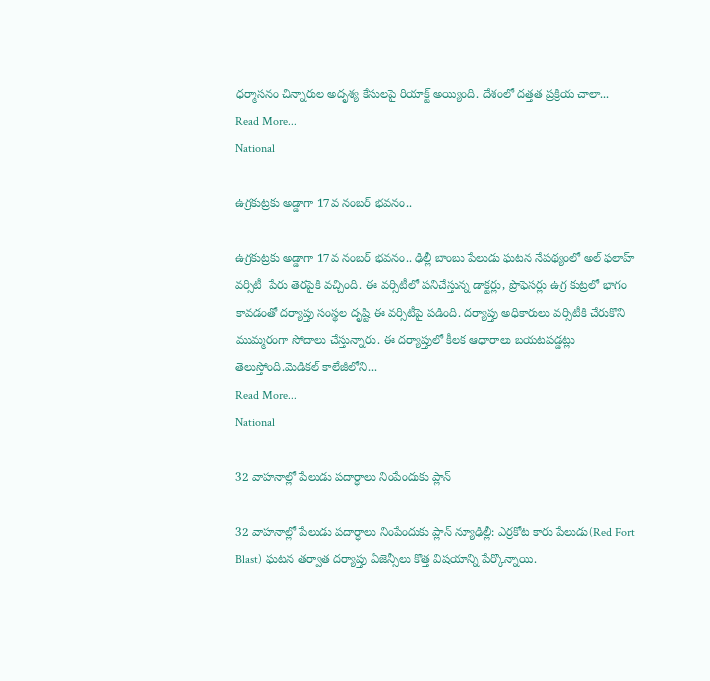ధ‌ర్మాస‌నం చిన్నారుల అదృశ్య కేసుల‌పై రియాక్ట్ అయ్యింది. దేశంలో ద‌త్త‌త ప్ర‌క్రియ చాలా...
Read More...
National

ఉగ్రకుట్రకు అడ్డాగా 17వ నంబర్‌ భవనం..

ఉగ్రకుట్రకు అడ్డాగా 17వ నంబర్‌ భవనం.. ఢిల్లీ బాంబు పేలుడు ఘటన నేపథ్యంలో అల్‌ ఫలాహ్‌ వర్సిటీ  పేరు తెరపైకి వచ్చింది. ఈ వర్సిటీలో పనిచేస్తున్న డాక్టర్లు, ప్రొఫెసర్లు ఉగ్ర కుట్రలో భాగం కావడంతో దర్యాప్తు సంస్థల దృష్టి ఈ వర్సిటీపై పడింది. దర్యాప్తు అధికారులు వర్సిటీకి చేరుకొని ముమ్మరంగా సోదాలు చేస్తున్నారు. ఈ దర్యాప్తులో కీలక ఆధారాలు బయటపడ్డట్లు తెలుస్తోంది.మెడికల్‌ కాలేజీలోని...
Read More...
National

32 వాహ‌నాల్లో పేలుడు ప‌దార్ధాలు నింపేందుకు ప్లాన్

32 వాహ‌నాల్లో పేలుడు ప‌దార్ధాలు నింపేందుకు ప్లాన్ న్యూఢిల్లీ: ఎర్రకోట కారు పేలుడు(Red Fort Blast) ఘ‌ట‌న త‌ర్వాత ద‌ర్యాప్తు ఏజెన్సీలు కొత్త విష‌యాన్ని పేర్కొన్నాయి.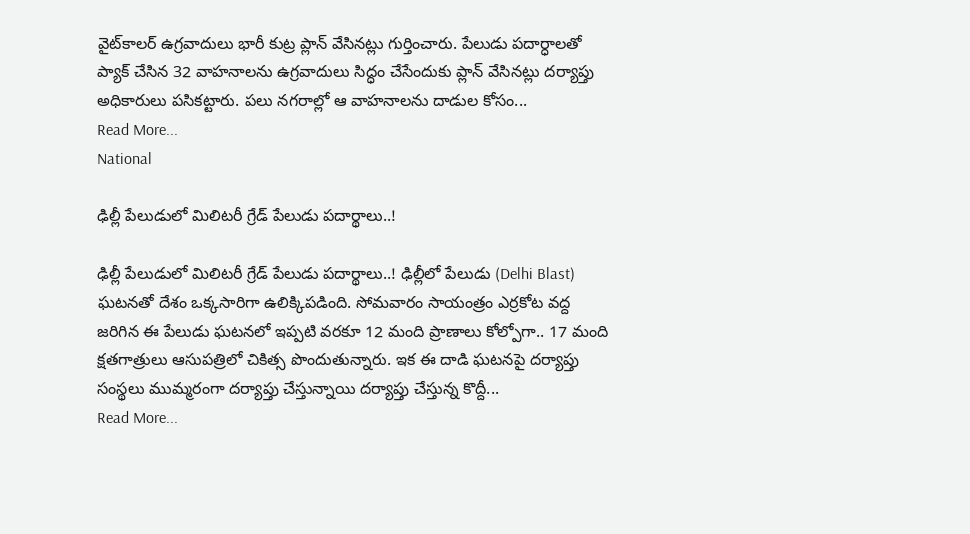వైట్‌కాల‌ర్ ఉగ్ర‌వాదులు భారీ కుట్ర ప్లాన్ వేసిన‌ట్లు గుర్తించారు. పేలుడు ప‌దార్ధాల‌తో ప్యాక్ చేసిన 32 వాహ‌నాల‌ను ఉగ్ర‌వాదులు సిద్ధం చేసేందుకు ప్లాన్ వేసిన‌ట్లు ద‌ర్యాప్తు అధికారులు ప‌సిక‌ట్టారు. ప‌లు న‌గ‌రాల్లో ఆ వాహ‌నాల‌ను దాడుల కోసం...
Read More...
National

ఢిల్లీ పేలుడులో మిలిటరీ గ్రేడ్ పేలుడు పదార్థాలు..!

ఢిల్లీ పేలుడులో మిలిటరీ గ్రేడ్ పేలుడు పదార్థాలు..! ఢిల్లీలో పేలుడు (Delhi Blast) ఘటనతో దేశం ఒక్కసారిగా ఉలిక్కిపడింది. సోమవారం సాయంత్రం ఎర్రకోట వద్ద జరిగిన ఈ పేలుడు ఘటనలో ఇప్పటి వరకూ 12 మంది ప్రాణాలు కోల్పోగా.. 17 మంది క్షతగాత్రులు ఆసుపత్రిలో చికిత్స పొందుతున్నారు. ఇక ఈ దాడి ఘటనపై దర్యాప్తు సంస్థలు ముమ్మరంగా దర్యాప్తు చేస్తున్నాయి దర్యాప్తు చేస్తున్న కొద్దీ...
Read More...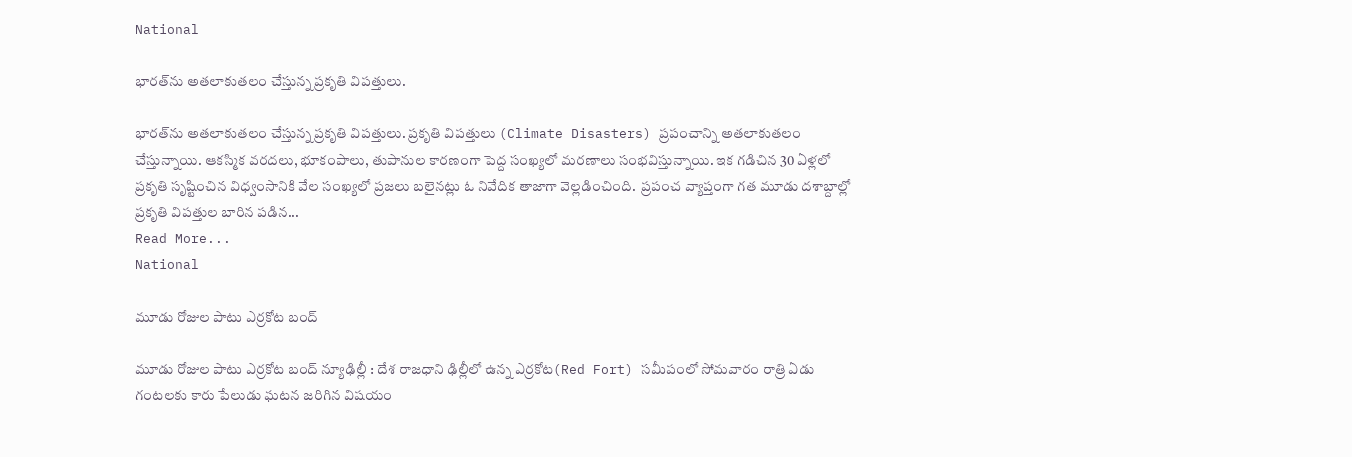National

భారత్‌ను అతలాకుతలం చేస్తున్న ప్రకృతి విపత్తులు.

భారత్‌ను అతలాకుతలం చేస్తున్న ప్రకృతి విపత్తులు. ప్రకృతి విపత్తులు (Climate Disasters) ప్రపంచాన్ని అతలాకుతలం చేస్తున్నాయి. ఆకస్మిక వరదలు, భూకంపాలు, తుపానుల కారణంగా పెద్ద సంఖ్యలో మరణాలు సంభవిస్తున్నాయి. ఇక గడిచిన 30 ఏళ్లలో ప్రకృతి సృష్టించిన విధ్వంసానికి వేల సంఖ్యలో ప్రజలు బలైనట్లు ఓ నివేదిక తాజాగా వెల్లడించింది.  ప్రపంచ వ్యాప్తంగా గత మూడు దశాబ్దాల్లో ప్రకృతి విపత్తుల బారిన పడిన...
Read More...
National

మూడు రోజుల పాటు ఎర్ర‌కోట బంద్‌

మూడు రోజుల పాటు ఎర్ర‌కోట బంద్‌ న్యూఢిల్లీ : దేశ రాజ‌ధాని ఢిల్లీలో ఉన్న ఎర్ర‌కోట(Red Fort) స‌మీపంలో సోమ‌వారం రాత్రి ఏడు గంట‌ల‌కు కారు పేలుడు ఘ‌ట‌న జ‌రిగిన విష‌యం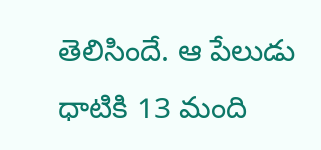తెలిసిందే. ఆ పేలుడు ధాటికి 13 మంది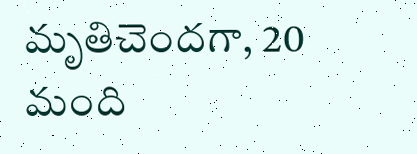మృతిచెంద‌గా, 20 మంది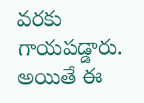వ‌ర‌కు గాయ‌ప‌డ్డారు. అయితే ఈ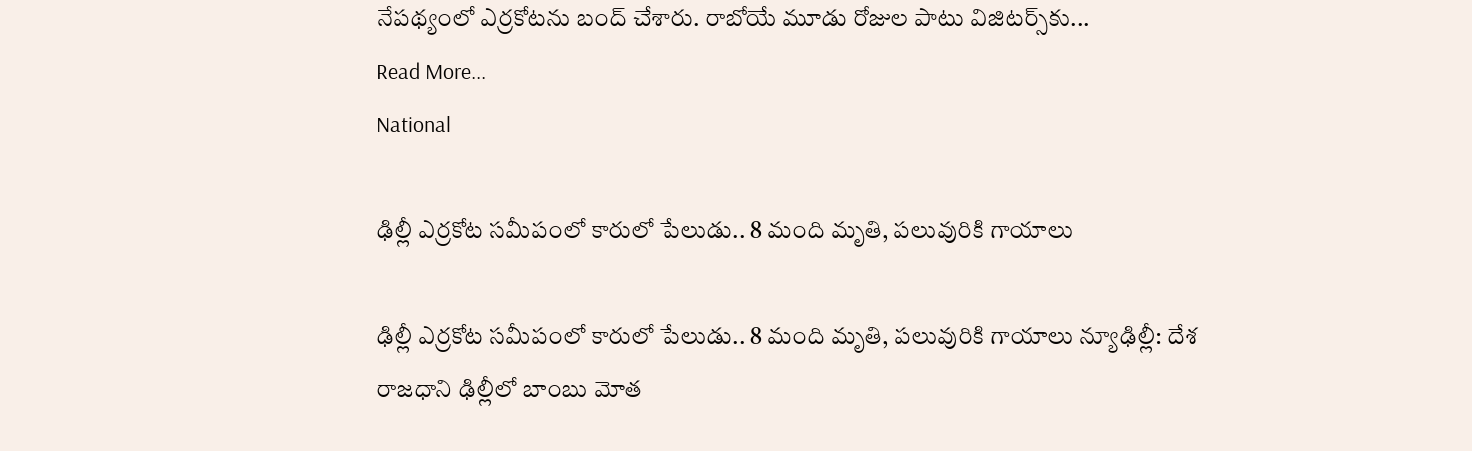నేప‌థ్యంలో ఎర్ర‌కోట‌ను బంద్ చేశారు. రాబోయే మూడు రోజుల పాటు విజిట‌ర్స్‌కు...
Read More...
National

ఢిల్లీ ఎర్రకోట సమీపంలో కారులో పేలుడు.. 8 మంది మృతి, పలువురికి గాయాలు

ఢిల్లీ ఎర్రకోట సమీపంలో కారులో పేలుడు.. 8 మంది మృతి, పలువురికి గాయాలు న్యూఢిల్లీ: దేశ రాజధాని ఢిల్లీలో బాంబు మోత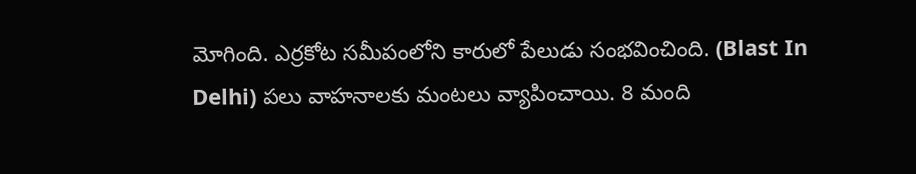మోగింది. ఎర్రకోట సమీపంలోని కారులో పేలుడు సంభవించింది. (Blast In Delhi) పలు వాహనాలకు మంటలు వ్యాపించాయి. 8 మంది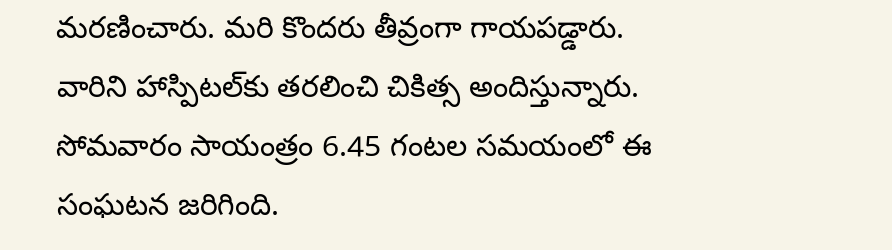మరణించారు. మరి కొందరు తీవ్రంగా గాయపడ్డారు. వారిని హాస్పిటల్‌కు తరలించి చికిత్స అందిస్తున్నారు. సోమవారం సాయంత్రం 6.45 గంటల సమయంలో ఈ సంఘటన జరిగింది.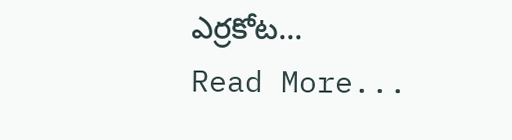ఎర్రకోట...
Read More...